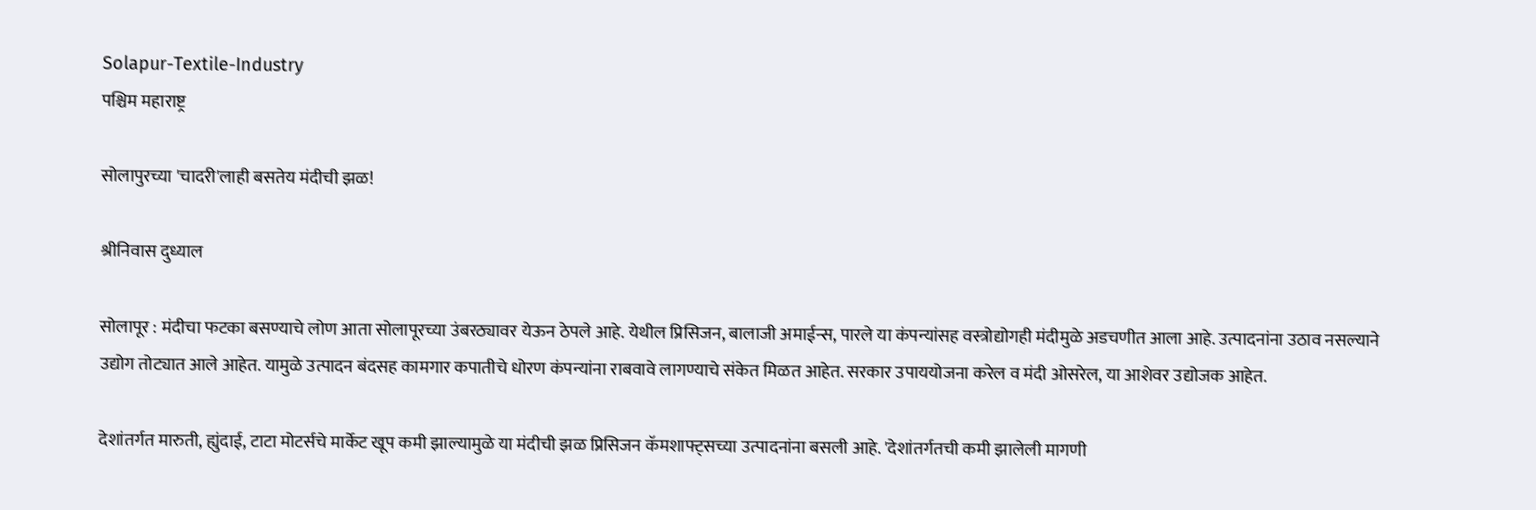Solapur-Textile-Industry
पश्चिम महाराष्ट्र

सोलापुरच्या 'चादरी'लाही बसतेय मंदीची झळ!

श्रीनिवास दुध्याल

सोलापूर : मंदीचा फटका बसण्याचे लोण आता सोलापूरच्या उंबरठ्यावर येऊन ठेपले आहे. येथील प्रिसिजन, बालाजी अमाईन्स, पारले या कंपन्यांसह वस्त्रोद्योगही मंदीमुळे अडचणीत आला आहे. उत्पादनांना उठाव नसल्याने उद्योग तोट्यात आले आहेत. यामुळे उत्पादन बंदसह कामगार कपातीचे धोरण कंपन्यांना राबवावे लागण्याचे संकेत मिळत आहेत. सरकार उपाययोजना करेल व मंदी ओसरेल, या आशेवर उद्योजक आहेत.

देशांतर्गत मारुती, ह्युंदाई, टाटा मोटर्सचे मार्केट खूप कमी झाल्यामुळे या मंदीची झळ प्रिसिजन कॅमशाफ्ट्‌सच्या उत्पादनांना बसली आहे. 'देशांतर्गतची कमी झालेली मागणी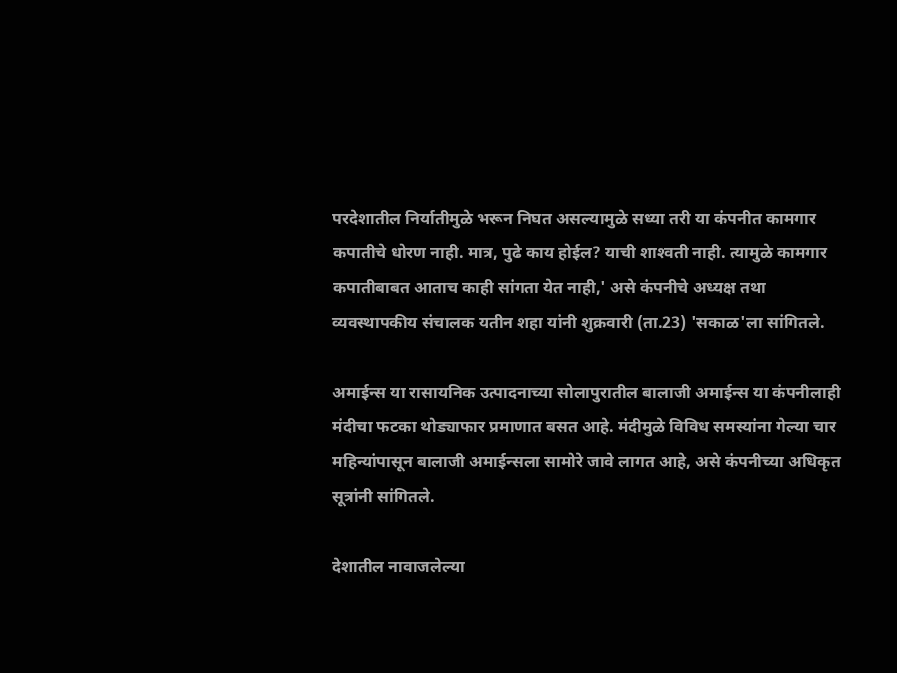परदेशातील निर्यातीमुळे भरून निघत असल्यामुळे सध्या तरी या कंपनीत कामगार कपातीचे धोरण नाही. मात्र, पुढे काय होईल? याची शाश्‍वती नाही. त्यामुळे कामगार कपातीबाबत आताच काही सांगता येत नाही,' असे कंपनीचे अध्यक्ष तथा व्यवस्थापकीय संचालक यतीन शहा यांनी शुक्रवारी (ता.23) 'सकाळ'ला सांगितले.

अमाईन्स या रासायनिक उत्पादनाच्या सोलापुरातील बालाजी अमाईन्स या कंपनीलाही मंदीचा फटका थोड्याफार प्रमाणात बसत आहे. मंदीमुळे विविध समस्यांना गेल्या चार महिन्यांपासून बालाजी अमाईन्सला सामोरे जावे लागत आहे, असे कंपनीच्या अधिकृत सूत्रांनी सांगितले.

देशातील नावाजलेल्या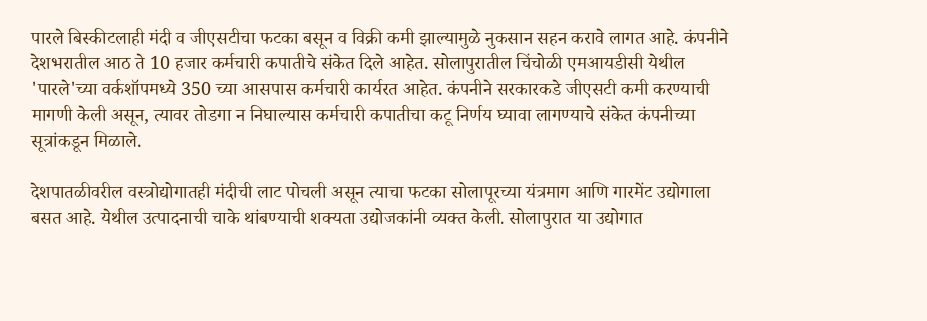पारले बिस्कीटलाही मंदी व जीएसटीचा फटका बसून व विक्री कमी झाल्यामुळे नुकसान सहन करावे लागत आहे. कंपनीने देशभरातील आठ ते 10 हजार कर्मचारी कपातीचे संकेत दिले आहेत. सोलापुरातील चिंचोळी एमआयडीसी येथील 'पारले'च्या वर्कशॉपमध्ये 350 च्या आसपास कर्मचारी कार्यरत आहेत. कंपनीने सरकारकडे जीएसटी कमी करण्याची मागणी केली असून, त्यावर तोडगा न निघाल्यास कर्मचारी कपातीचा कटू निर्णय घ्यावा लागण्याचे संकेत कंपनीच्या सूत्रांकडून मिळाले.

देशपातळीवरील वस्त्रोद्योगातही मंदीची लाट पोचली असून त्याचा फटका सोलापूरच्या यंत्रमाग आणि गारमेंट उद्योगाला बसत आहे. येथील उत्पादनाची चाके थांबण्याची शक्‍यता उद्योजकांनी व्यक्त केली. सोलापुरात या उद्योगात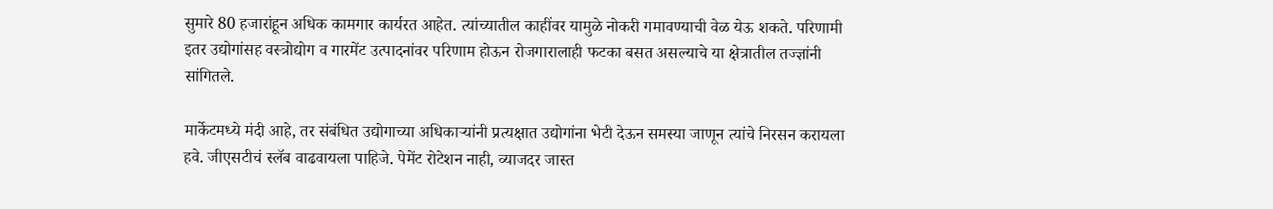सुमारे 80 हजारांहून अधिक कामगार कार्यरत आहेत. त्यांच्यातील काहींवर यामुळे नोकरी गमावण्याची वेळ येऊ शकते. परिणामी इतर उद्योगांसह वस्त्रोद्योग व गारमेंट उत्पादनांवर परिणाम होऊन रोजगारालाही फटका बसत असल्याचे या क्षेत्रातील तज्ज्ञांनी सांगितले.

मार्केटमध्ये मंदी आहे, तर संबंधित उद्योगाच्या अधिकाऱ्यांनी प्रत्यक्षात उद्योगांना भेटी देऊन समस्या जाणून त्यांचे निरसन करायला हवे. जीएसटीचं स्लॅब वाढवायला पाहिजे. पेमेंट रोटेशन नाही, व्याजदर जास्त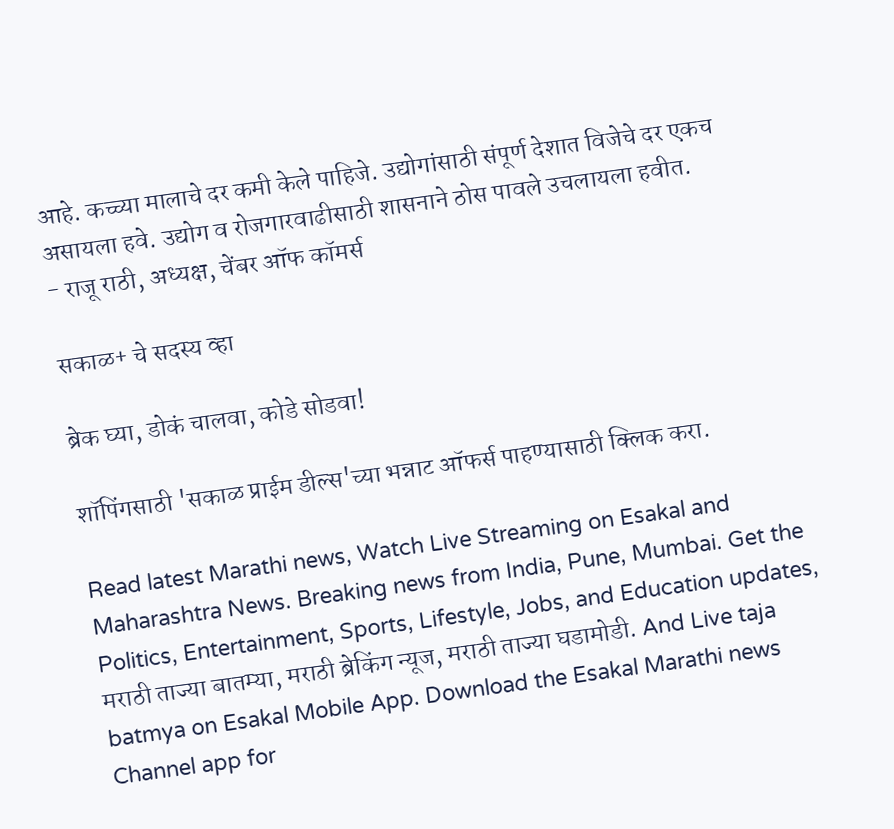आहे. कच्च्या मालाचे दर कमी केले पाहिजे. उद्योगांसाठी संपूर्ण देशात विजेचे दर एकच असायला हवे. उद्योग व रोजगारवाढीसाठी शासनाने ठोस पावले उचलायला हवीत.
- राजू राठी, अध्यक्ष, चेंबर ऑफ कॉमर्स

सकाळ+ चे सदस्य व्हा

ब्रेक घ्या, डोकं चालवा, कोडे सोडवा!

शॉपिंगसाठी 'सकाळ प्राईम डील्स'च्या भन्नाट ऑफर्स पाहण्यासाठी क्लिक करा.

Read latest Marathi news, Watch Live Streaming on Esakal and Maharashtra News. Breaking news from India, Pune, Mumbai. Get the Politics, Entertainment, Sports, Lifestyle, Jobs, and Education updates, मराठी ताज्या बातम्या, मराठी ब्रेकिंग न्यूज, मराठी ताज्या घडामोडी. And Live taja batmya on Esakal Mobile App. Download the Esakal Marathi news Channel app for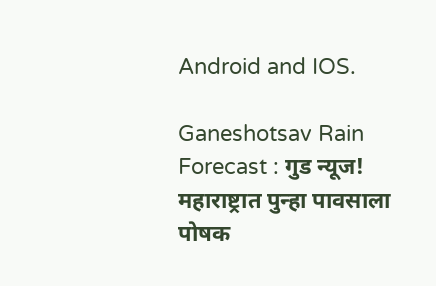Android and IOS.

Ganeshotsav Rain Forecast : गुड न्यूज! महाराष्ट्रात पुन्हा पावसाला पोषक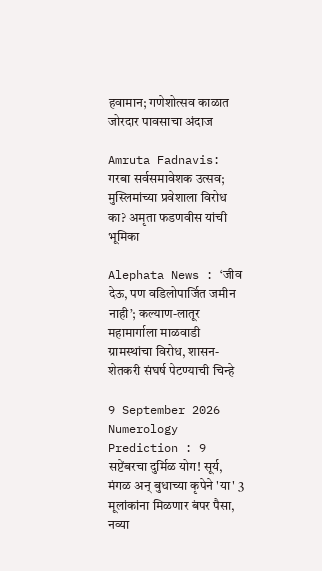हवामान; गणेशोत्सव काळात जोरदार पावसाचा अंदाज

Amruta Fadnavis: गरबा सर्वसमावेशक उत्सव; मुस्लिमांच्या प्रवेशाला विरोध का? अमृता फडणवीस यांची भूमिका

Alephata News : ‘जीव देऊ, पण वडिलोपार्जित जमीन नाही’; कल्याण-लातूर महामार्गाला माळवाडी ग्रामस्थांचा विरोध, शासन-शेतकरी संघर्ष पेटण्याची चिन्हे

9 September 2026 Numerology Prediction : 9 सप्टेंबरचा दुर्मिळ योग! सूर्य, मंगळ अन् बुधाच्या कृपेने 'या' 3 मूलांकांना मिळणार बंपर पैसा, नव्या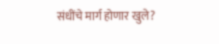संधींचे मार्ग होणार खुले?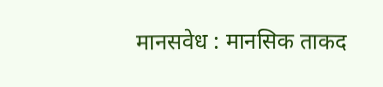मानसवेध : मानसिक ताकद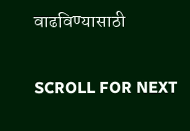वाढविण्यासाठी

SCROLL FOR NEXT